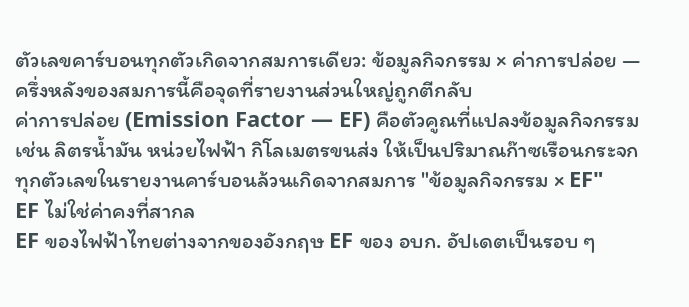ตัวเลขคาร์บอนทุกตัวเกิดจากสมการเดียว: ข้อมูลกิจกรรม × ค่าการปล่อย — ครึ่งหลังของสมการนี้คือจุดที่รายงานส่วนใหญ่ถูกตีกลับ
ค่าการปล่อย (Emission Factor — EF) คือตัวคูณที่แปลงข้อมูลกิจกรรม เช่น ลิตรน้ำมัน หน่วยไฟฟ้า กิโลเมตรขนส่ง ให้เป็นปริมาณก๊าซเรือนกระจก ทุกตัวเลขในรายงานคาร์บอนล้วนเกิดจากสมการ "ข้อมูลกิจกรรม × EF"
EF ไม่ใช่ค่าคงที่สากล
EF ของไฟฟ้าไทยต่างจากของอังกฤษ EF ของ อบก. อัปเดตเป็นรอบ ๆ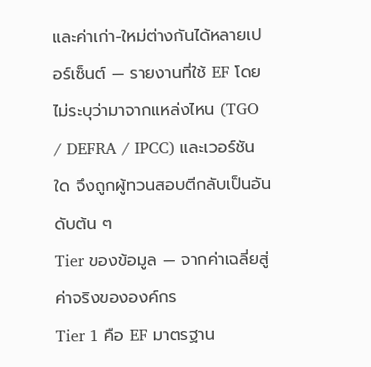และค่าเก่า-ใหม่ต่างกันได้หลายเปอร์เซ็นต์ — รายงานที่ใช้ EF โดยไม่ระบุว่ามาจากแหล่งไหน (TGO / DEFRA / IPCC) และเวอร์ชันใด จึงถูกผู้ทวนสอบตีกลับเป็นอันดับต้น ๆ
Tier ของข้อมูล — จากค่าเฉลี่ยสู่ค่าจริงขององค์กร
Tier 1 คือ EF มาตรฐาน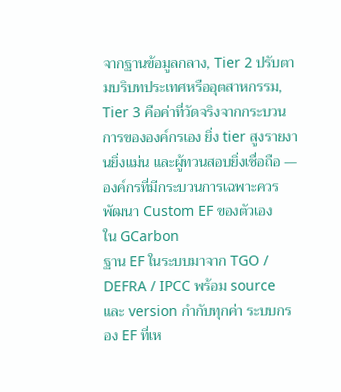จากฐานข้อมูลกลาง, Tier 2 ปรับตามบริบทประเทศหรืออุตสาหกรรม, Tier 3 คือค่าที่วัดจริงจากกระบวนการขององค์กรเอง ยิ่ง tier สูงรายงานยิ่งแม่น และผู้ทวนสอบยิ่งเชื่อถือ — องค์กรที่มีกระบวนการเฉพาะควรพัฒนา Custom EF ของตัวเอง
ใน GCarbon
ฐาน EF ในระบบมาจาก TGO / DEFRA / IPCC พร้อม source และ version กำกับทุกค่า ระบบกรอง EF ที่เห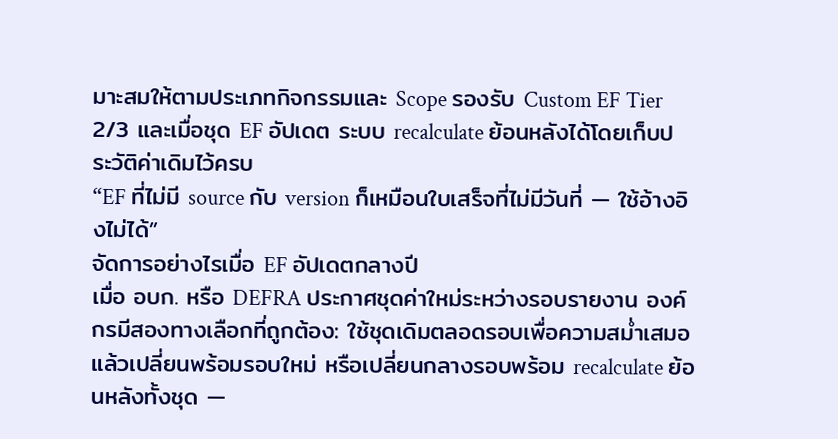มาะสมให้ตามประเภทกิจกรรมและ Scope รองรับ Custom EF Tier 2/3 และเมื่อชุด EF อัปเดต ระบบ recalculate ย้อนหลังได้โดยเก็บประวัติค่าเดิมไว้ครบ
“EF ที่ไม่มี source กับ version ก็เหมือนใบเสร็จที่ไม่มีวันที่ — ใช้อ้างอิงไม่ได้”
จัดการอย่างไรเมื่อ EF อัปเดตกลางปี
เมื่อ อบก. หรือ DEFRA ประกาศชุดค่าใหม่ระหว่างรอบรายงาน องค์กรมีสองทางเลือกที่ถูกต้อง: ใช้ชุดเดิมตลอดรอบเพื่อความสม่ำเสมอ แล้วเปลี่ยนพร้อมรอบใหม่ หรือเปลี่ยนกลางรอบพร้อม recalculate ย้อนหลังทั้งชุด —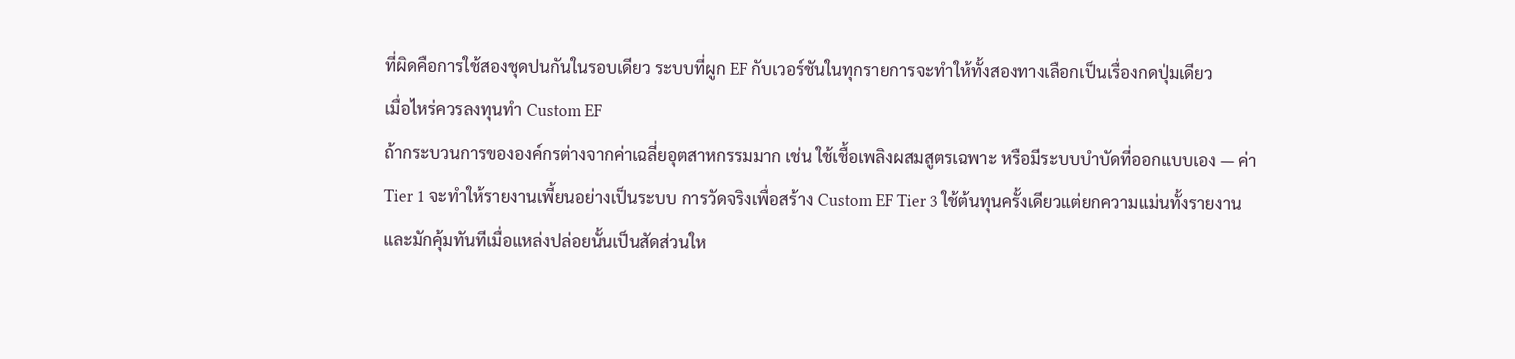ที่ผิดคือการใช้สองชุดปนกันในรอบเดียว ระบบที่ผูก EF กับเวอร์ชันในทุกรายการจะทำให้ทั้งสองทางเลือกเป็นเรื่องกดปุ่มเดียว
เมื่อไหร่ควรลงทุนทำ Custom EF
ถ้ากระบวนการขององค์กรต่างจากค่าเฉลี่ยอุตสาหกรรมมาก เช่น ใช้เชื้อเพลิงผสมสูตรเฉพาะ หรือมีระบบบำบัดที่ออกแบบเอง — ค่า Tier 1 จะทำให้รายงานเพี้ยนอย่างเป็นระบบ การวัดจริงเพื่อสร้าง Custom EF Tier 3 ใช้ต้นทุนครั้งเดียวแต่ยกความแม่นทั้งรายงาน และมักคุ้มทันทีเมื่อแหล่งปล่อยนั้นเป็นสัดส่วนให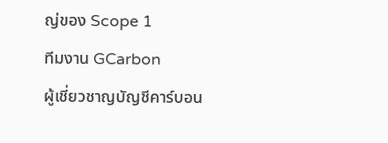ญ่ของ Scope 1
ทีมงาน GCarbon
ผู้เชี่ยวชาญบัญชีคาร์บอน